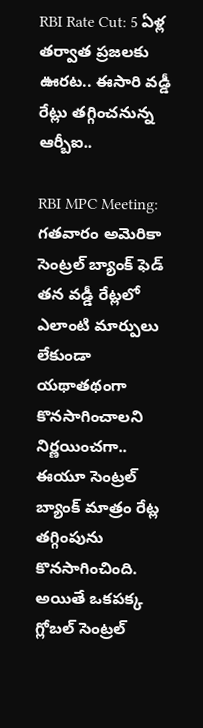RBI Rate Cut: 5 ఏళ్ల తర్వాత ప్రజలకు ఊరట.. ఈసారి వడ్డీ రేట్లు తగ్గించనున్న ఆర్బీఐ..

RBI MPC Meeting: గతవారం అమెరికా సెంట్రల్ బ్యాంక్ ఫెడ్ తన వడ్డీ రేట్లలో ఎలాంటి మార్పులు లేకుండా యథాతథంగా కొనసాగించాలని నిర్ణయించగా.. ఈయూ సెంట్రల్ బ్యాంక్ మాత్రం రేట్ల తగ్గింపును కొనసాగించింది. అయితే ఒకపక్క గ్లోబల్ సెంట్రల్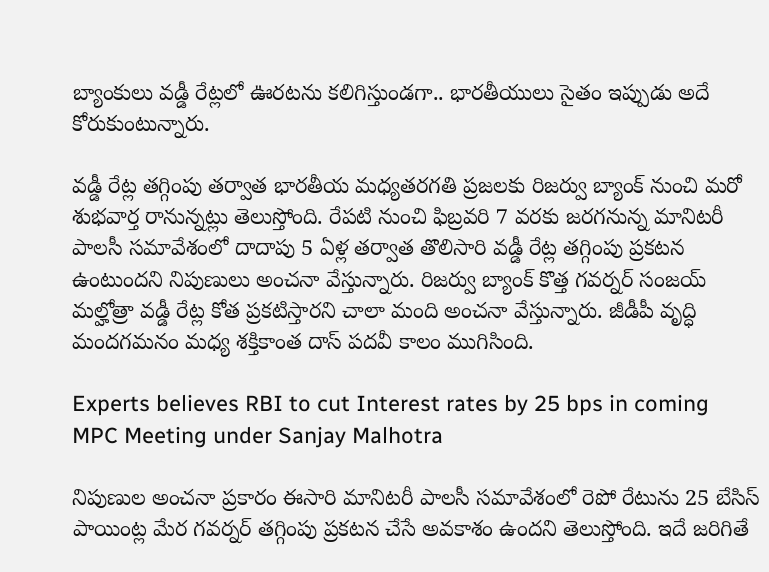బ్యాంకులు వడ్డీ రేట్లలో ఊరటను కలిగిస్తుండగా.. భారతీయులు సైతం ఇప్పుడు అదే కోరుకుంటున్నారు.

వడ్డీ రేట్ల తగ్గింపు తర్వాత భారతీయ మధ్యతరగతి ప్రజలకు రిజర్వు బ్యాంక్ నుంచి మరో శుభవార్త రానున్నట్లు తెలుస్తోంది. రేపటి నుంచి ఫిబ్రవరి 7 వరకు జరగనున్న మానిటరీ పాలసీ సమావేశంలో దాదాపు 5 ఏళ్ల తర్వాత తొలిసారి వడ్డీ రేట్ల తగ్గింపు ప్రకటన ఉంటుందని నిపుణులు అంచనా వేస్తున్నారు. రిజర్వు బ్యాంక్ కొత్త గవర్నర్ సంజయ్ మల్హోత్రా వడ్డీ రేట్ల కోత ప్రకటిస్తారని చాలా మంది అంచనా వేస్తున్నారు. జీడీపీ వృద్ధి మందగమనం మధ్య శక్తికాంత దాస్ పదవీ కాలం ముగిసింది.

Experts believes RBI to cut Interest rates by 25 bps in coming MPC Meeting under Sanjay Malhotra

నిపుణుల అంచనా ప్రకారం ఈసారి మానిటరీ పాలసీ సమావేశంలో రెపో రేటును 25 బేసిస్ పాయింట్ల మేర గవర్నర్ తగ్గింపు ప్రకటన చేసే అవకాశం ఉందని తెలుస్తోంది. ఇదే జరిగితే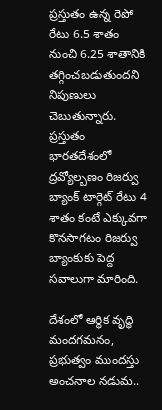ప్రస్తుతం ఉన్న రెపో రేటు 6.5 శాతం నుంచి 6.25 శాతానికి తగ్గించబడుతుందని నిపుణులు చెబుతున్నారు. ప్రస్తుతం భారతదేశంలో ద్రవ్యోల్బణం రిజర్వు బ్యాంక్ టార్గెట్ రేటు 4 శాతం కంటే ఎక్కువగా కొనసాగటం రిజర్వు బ్యాంకుకు పెద్ద సవాలుగా మారింది.

దేశంలో ఆర్థిక వృద్ధి మందగమనం, ప్రభుత్వం ముందస్తు అంచనాల నడుమ..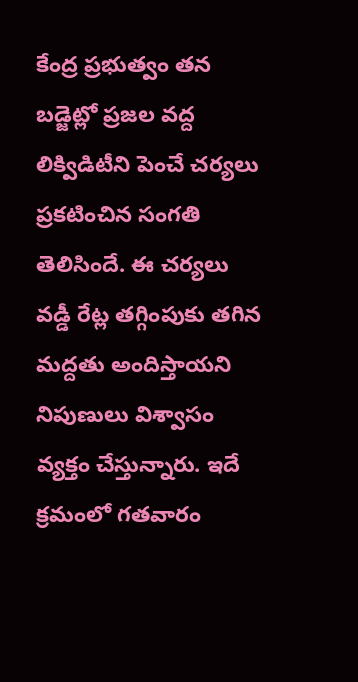కేంద్ర ప్రభుత్వం తన బడ్జెట్లో ప్రజల వద్ద లిక్విడిటీని పెంచే చర్యలు ప్రకటించిన సంగతి తెలిసిందే. ఈ చర్యలు వడ్డీ రేట్ల తగ్గింపుకు తగిన మద్దతు అందిస్తాయని నిపుణులు విశ్వాసం వ్యక్తం చేస్తున్నారు. ఇదే క్రమంలో గతవారం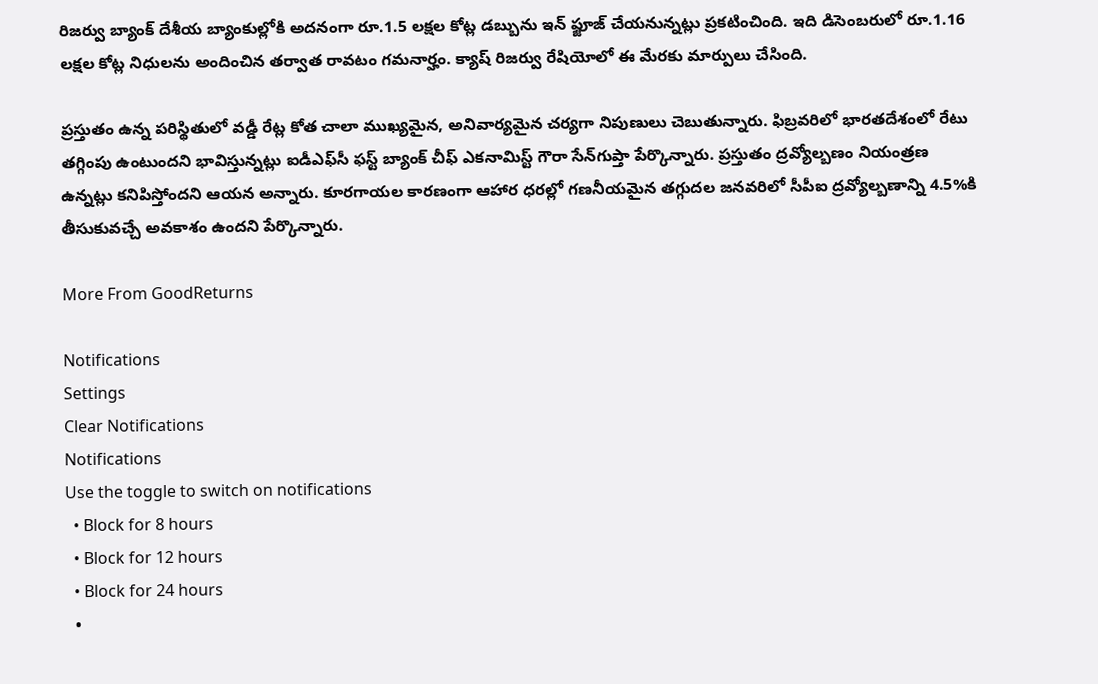రిజర్వు బ్యాంక్ దేశీయ బ్యాంకుల్లోకి అదనంగా రూ.1.5 లక్షల కోట్ల డబ్బును ఇన్ ఫ్జూజ్ చేయనున్నట్లు ప్రకటించింది. ఇది డిసెంబరులో రూ.1.16 లక్షల కోట్ల నిధులను అందించిన తర్వాత రావటం గమనార్హం. క్యాష్ రిజర్వు రేషియోలో ఈ మేరకు మార్పులు చేసింది.

ప్రస్తుతం ఉన్న పరిస్థితులో వడ్డీ రేట్ల కోత చాలా ముఖ్యమైన, అనివార్యమైన చర్యగా నిపుణులు చెబుతున్నారు. ఫిబ్రవరిలో భారతదేశంలో రేటు తగ్గింపు ఉంటుందని భావిస్తున్నట్లు ఐడీఎఫ్‌సీ ఫస్ట్ బ్యాంక్ చీఫ్ ఎకనామిస్ట్ గౌరా సేన్‌గుప్తా పేర్కొన్నారు. ప్రస్తుతం ద్రవ్యోల్బణం నియంత్రణ ఉన్నట్లు కనిపిస్తోందని ఆయన అన్నారు. కూరగాయల కారణంగా ఆహార ధరల్లో గణనీయమైన తగ్గుదల జనవరిలో సీపీఐ ద్రవ్యోల్బణాన్ని 4.5%కి తీసుకువచ్చే అవకాశం ఉందని పేర్కొన్నారు.

More From GoodReturns

Notifications
Settings
Clear Notifications
Notifications
Use the toggle to switch on notifications
  • Block for 8 hours
  • Block for 12 hours
  • Block for 24 hours
  •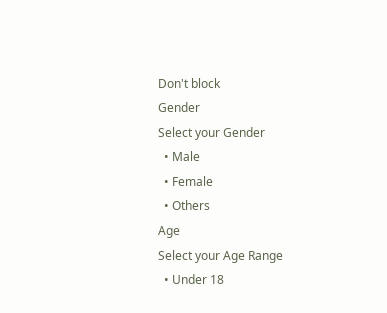Don't block
Gender
Select your Gender
  • Male
  • Female
  • Others
Age
Select your Age Range
  • Under 18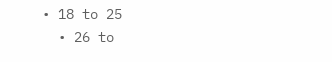• 18 to 25
  • 26 to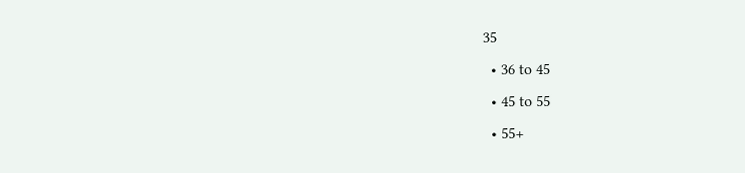35
  • 36 to 45
  • 45 to 55
  • 55+